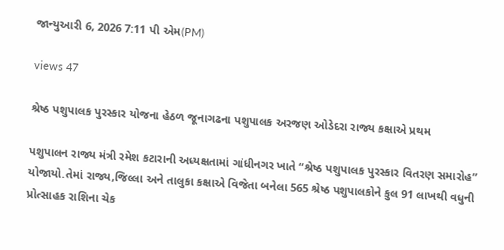જાન્યુઆરી 6, 2026 7:11 પી એમ(PM)

views 47

શ્રેષ્ઠ પશુપાલક પુરસ્કાર યોજના હેઠળ જૂનાગઢના પશુપાલક અરજણ ઓડેદરા રાજ્ય કક્ષાએ પ્રથમ

પશુપાલન રાજ્ય મંત્રી રમેશ કટારાની અધ્યક્ષતામાં ગાંધીનગર ખાતે “શ્રેષ્ઠ પશુપાલક પુરસ્કાર વિતરણ સમારોહ” યોજાયો.તેમાં રાજ્ય,જિલ્લા અને તાલુકા કક્ષાએ વિજેતા બનેલા 565 શ્રેષ્ઠ પશુપાલકોને કુલ 91 લાખથી વધુની પ્રોત્સાહક રાશિના ચેક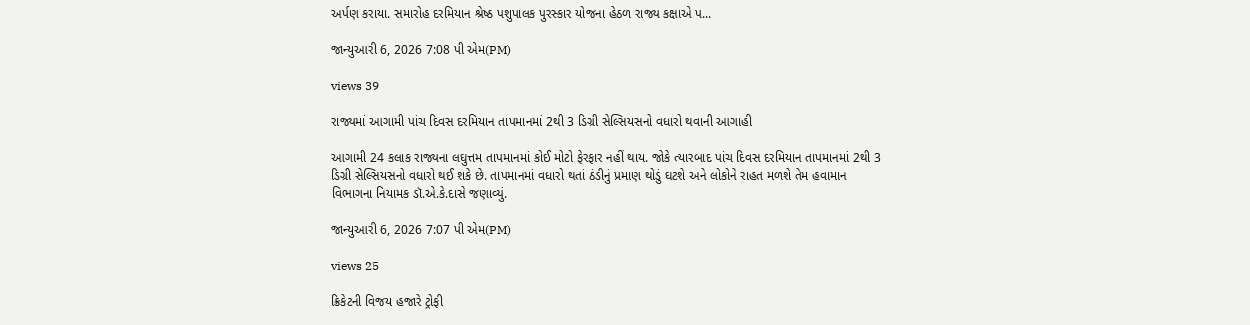અર્પણ કરાયા. સમારોહ દરમિયાન શ્રેષ્ઠ પશુપાલક પુરસ્કાર યોજના હેઠળ રાજ્ય કક્ષાએ પ...

જાન્યુઆરી 6, 2026 7:08 પી એમ(PM)

views 39

રાજ્યમાં આગામી પાંચ દિવસ દરમિયાન તાપમાનમાં 2થી 3 ડિગ્રી સેલ્સિયસનો વધારો થવાની આગાહી

આગામી 24 કલાક રાજ્યના લઘુત્તમ તાપમાનમાં કોઈ મોટો ફેરફાર નહીં થાય. જોકે ત્યારબાદ પાંચ દિવસ દરમિયાન તાપમાનમાં 2થી 3 ડિગ્રી સેલ્સિયસનો વધારો થઈ શકે છે. તાપમાનમાં વધારો થતાં ઠંડીનું પ્રમાણ થોડું ઘટશે અને લોકોને રાહત મળશે તેમ હવામાન વિભાગના નિયામક ડૉ.એ.કે.દાસે જણાવ્યું.

જાન્યુઆરી 6, 2026 7:07 પી એમ(PM)

views 25

ક્રિકેટની વિજય હજારે ટ્રોફી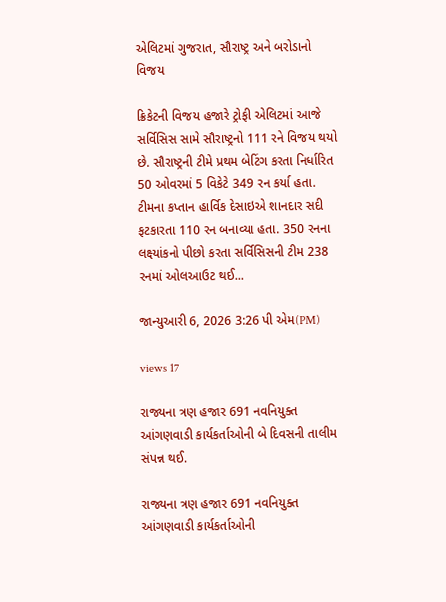એલિટમાં ગુજરાત, સૌરાષ્ટ્ર અને બરોડાનો વિજય

ક્રિકેટની વિજય હજારે ટ્રોફી એલિટમાં આજે સર્વિસિસ સામે સૌરાષ્ટ્રનો 111 રને વિજય થયો છે. સૌરાષ્ટ્રની ટીમે પ્રથમ બેટિંગ કરતા નિર્ધારિત 50 ઓવરમાં 5 વિકેટે 349 રન કર્યા હતા. ટીમના કપ્તાન હાર્વિક દેસાઇએ શાનદાર સદી ફટકારતા 110 રન બનાવ્યા હતા. 350 રનના લક્ષ્યાંકનો પીછો કરતા સર્વિસિસની ટીમ 238 રનમાં ઓલઆઉટ થઈ...

જાન્યુઆરી 6, 2026 3:26 પી એમ(PM)

views 17

રાજ્યના ત્રણ હજાર 691 નવનિયુક્ત આંગણવાડી કાર્યકર્તાઓની બે દિવસની તાલીમ સંપન્ન થઈ.

રાજ્યના ત્રણ હજાર 691 નવનિયુક્ત આંગણવાડી કાર્યકર્તાઓની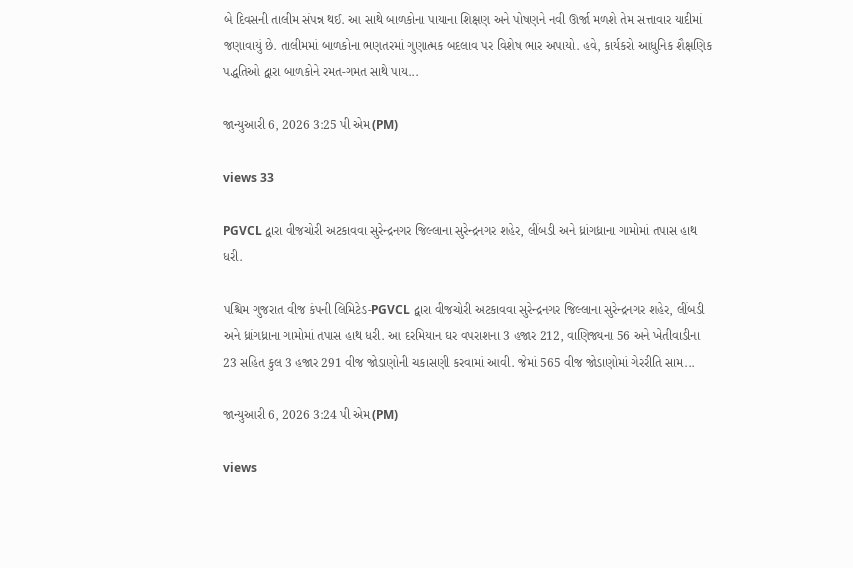બે દિવસની તાલીમ સંપન્ન થઈ. આ સાથે બાળકોના પાયાના શિક્ષણ અને પોષણને નવી ઊર્જા મળશે તેમ સત્તાવાર યાદીમાં જણાવાયું છે. તાલીમમાં બાળકોના ભણતરમાં ગુણાત્મક બદલાવ પર વિશેષ ભાર અપાયો. હવે, કાર્યકરો આધુનિક શૈક્ષણિક પદ્ધતિઓ દ્વારા બાળકોને રમત-ગમત સાથે પાય...

જાન્યુઆરી 6, 2026 3:25 પી એમ(PM)

views 33

PGVCL દ્વારા વીજચોરી અટકાવવા સુરેન્દ્રનગર જિલ્લાના સુરેન્દ્રનગર શહેર, લીંબડી અને ધ્રાંગધ્રાના ગામોમાં તપાસ હાથ ધરી.

પશ્ચિમ ગુજરાત વીજ કંપની લિમિટેડ-PGVCL દ્વારા વીજચોરી અટકાવવા સુરેન્દ્રનગર જિલ્લાના સુરેન્દ્રનગર શહેર, લીંબડી અને ધ્રાંગધ્રાના ગામોમાં તપાસ હાથ ધરી. આ દરમિયાન ઘર વપરાશના 3 હજાર 212, વાણિજ્યના 56 અને ખેતીવાડીના 23 સહિત કુલ 3 હજાર 291 વીજ જોડાણોની ચકાસણી કરવામાં આવી. જેમાં 565 વીજ જોડાણોમાં ગેરરીતિ સામ...

જાન્યુઆરી 6, 2026 3:24 પી એમ(PM)

views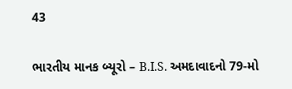43

ભારતીય માનક બ્યૂરો – B.I.S. અમદાવાદનો 79-મો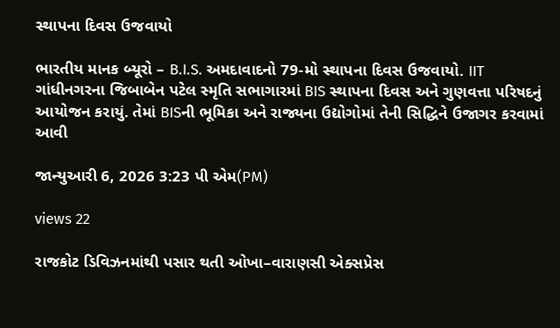સ્થાપના દિવસ ઉજવાયો

ભારતીય માનક બ્યૂરો – B.I.S. અમદાવાદનો 79-મો સ્થાપના દિવસ ઉજવાયો. IIT ગાંધીનગરના જિબાબેન પટેલ સ્મૃતિ સભાગારમાં BIS સ્થાપના દિવસ અને ગુણવત્તા પરિષદનું આયોજન કરાયું. તેમાં BISની ભૂમિકા અને રાજ્યના ઉદ્યોગોમાં તેની સિદ્ધિને ઉજાગર કરવામાં આવી

જાન્યુઆરી 6, 2026 3:23 પી એમ(PM)

views 22

રાજકોટ ડિવિઝનમાંથી પસાર થતી ઓખા–વારાણસી એક્સપ્રેસ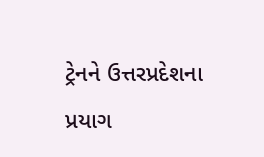ટ્રેનને ઉત્તરપ્રદેશના પ્રયાગ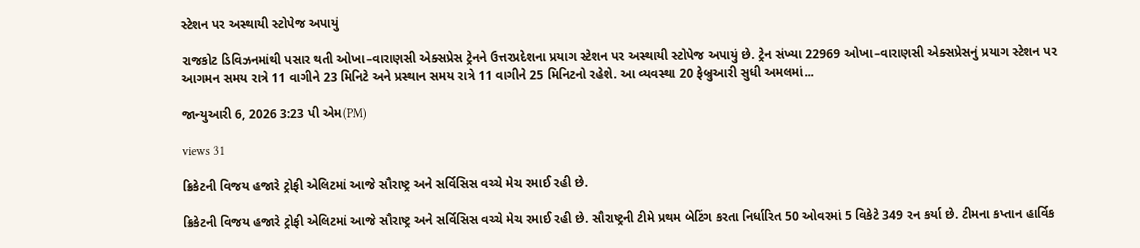સ્ટેશન પર અસ્થાયી સ્ટોપેજ અપાયું

રાજકોટ ડિવિઝનમાંથી પસાર થતી ઓખા–વારાણસી એક્સપ્રેસ ટ્રેનને ઉત્તરપ્રદેશના પ્રયાગ સ્ટેશન પર અસ્થાયી સ્ટોપેજ અપાયું છે. ટ્રેન સંખ્યા 22969 ઓખા–વારાણસી એક્સપ્રેસનું પ્રયાગ સ્ટેશન પર આગમન સમય રાત્રે 11 વાગીને 23 મિનિટે અને પ્રસ્થાન સમય રાત્રે 11 વાગીને 25 મિનિટનો રહેશે. આ વ્યવસ્થા 20 ફેબ્રુઆરી સુધી અમલમાં...

જાન્યુઆરી 6, 2026 3:23 પી એમ(PM)

views 31

ક્રિકેટની વિજય હજારે ટ્રોફી એલિટમાં આજે સૌરાષ્ટ્ર અને સર્વિસિસ વચ્ચે મેચ રમાઈ રહી છે.

ક્રિકેટની વિજય હજારે ટ્રોફી એલિટમાં આજે સૌરાષ્ટ્ર અને સર્વિસિસ વચ્ચે મેચ રમાઈ રહી છે. સૌરાષ્ટ્રની ટીમે પ્રથમ બેટિંગ કરતા નિર્ધારિત 50 ઓવરમાં 5 વિકેટે 349 રન કર્યા છે. ટીમના કપ્તાન હાર્વિક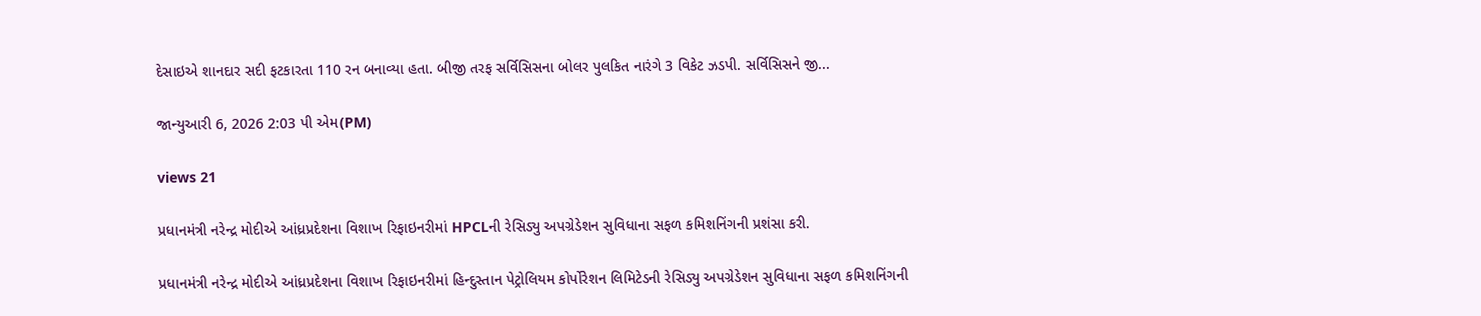દેસાઇએ શાનદાર સદી ફટકારતા 110 રન બનાવ્યા હતા. બીજી તરફ સર્વિસિસના બોલર પુલકિત નારંગે 3 વિકેટ ઝડપી. સર્વિસિસને જી...

જાન્યુઆરી 6, 2026 2:03 પી એમ(PM)

views 21

પ્રધાનમંત્રી નરેન્દ્ર મોદીએ આંધ્રપ્રદેશના વિશાખ રિફાઇનરીમાં HPCLની રેસિડ્યુ અપગ્રેડેશન સુવિધાના સફળ કમિશનિંગની પ્રશંસા કરી.

પ્રધાનમંત્રી નરેન્દ્ર મોદીએ આંધ્રપ્રદેશના વિશાખ રિફાઇનરીમાં હિન્દુસ્તાન પેટ્રોલિયમ કોર્પોરેશન લિમિટેડની રેસિડ્યુ અપગ્રેડેશન સુવિધાના સફળ કમિશનિંગની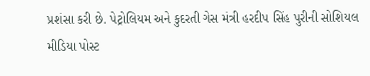પ્રશંસા કરી છે. પેટ્રોલિયમ અને કુદરતી ગેસ મંત્રી હરદીપ સિંહ પુરીની સોશિયલ મીડિયા પોસ્ટ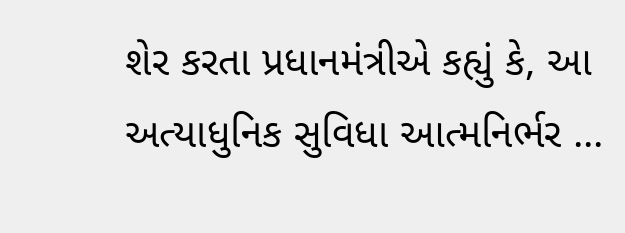શેર કરતા પ્રધાનમંત્રીએ કહ્યું કે, આ અત્યાધુનિક સુવિધા આત્મનિર્ભર ...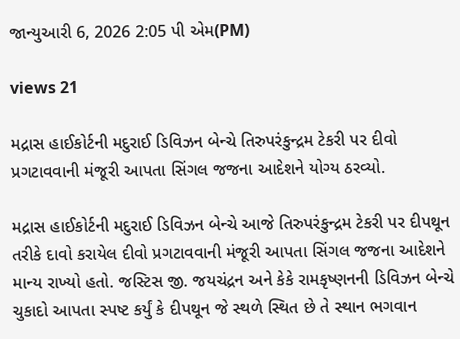જાન્યુઆરી 6, 2026 2:05 પી એમ(PM)

views 21

મદ્રાસ હાઈકોર્ટની મદુરાઈ ડિવિઝન બેન્ચે તિરુપરંકુન્દ્રમ ટેકરી પર દીવો પ્રગટાવવાની મંજૂરી આપતા સિંગલ જજના આદેશને યોગ્ય ઠરવ્યો.

મદ્રાસ હાઈકોર્ટની મદુરાઈ ડિવિઝન બેન્ચે આજે તિરુપરંકુન્દ્રમ ટેકરી પર દીપથૂન તરીકે દાવો કરાયેલ દીવો પ્રગટાવવાની મંજૂરી આપતા સિંગલ જજના આદેશને માન્ય રાખ્યો હતો. જસ્ટિસ જી. જયચંદ્રન અને કેકે રામકૃષ્ણનની ડિવિઝન બેન્ચે ચુકાદો આપતા સ્પષ્ટ કર્યું કે દીપથૂન જે સ્થળે સ્થિત છે તે સ્થાન ભગવાન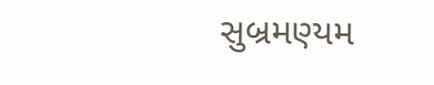સુબ્રમણ્યમ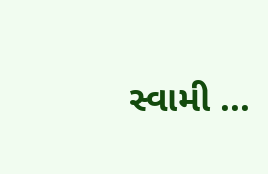સ્વામી ...